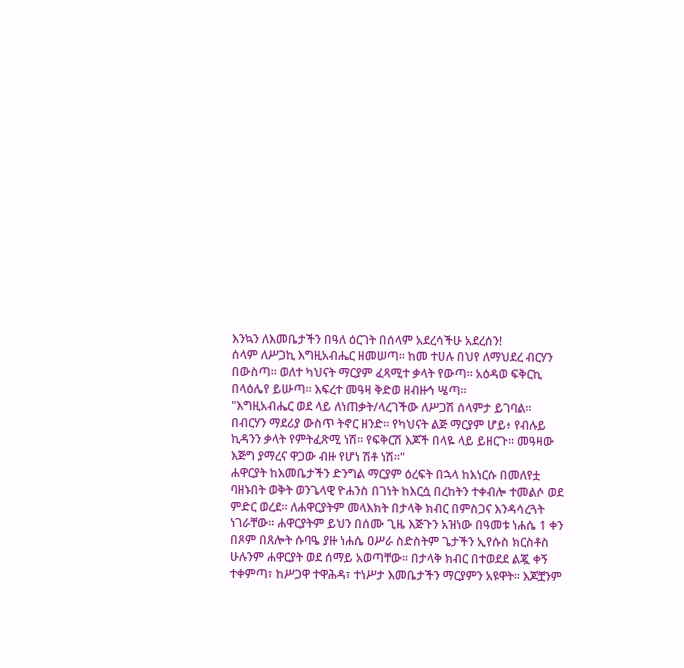እንኳን ለእመቤታችን በዓለ ዕርገት በሰላም አደረሳችሁ አደረሰን!
ሰላም ለሥጋኪ እግዚአብሔር ዘመሠጣ። ከመ ተሀሉ በህየ ለማህደረ ብርሃን በውስጣ። ወለተ ካህናት ማርያም ፈጻሚተ ቃላት የውጣ። አዕዳወ ፍቅርኪ በላዕሌየ ይሡጣ። እፍረተ መዓዛ ቅድወ ዘብዙኅ ሤጣ።
"እግዚአብሔር ወደ ላይ ለነጠቃት/ላረገችው ለሥጋሽ ሰላምታ ይገባል። በብርሃን ማደሪያ ውስጥ ትኖር ዘንድ። የካህናት ልጅ ማርያም ሆይ፥ የብሉይ ኪዳንን ቃላት የምትፈጽሚ ነሽ። የፍቅርሽ እጆች በላዬ ላይ ይዘርጉ። መዓዛው እጅግ ያማረና ዋጋው ብዙ የሆነ ሽቶ ነሽ።"
ሐዋርያት ከእመቤታችን ድንግል ማርያም ዕረፍት በኋላ ከእነርሱ በመለየቷ ባዘኑበት ወቅት ወንጌላዊ ዮሐንስ በገነት ከእርሷ በረከትን ተቀብሎ ተመልሶ ወደ ምድር ወረደ። ለሐዋርያትም መላእክት በታላቅ ክብር በምስጋና እንዳሳረጓት ነገራቸው፡፡ ሐዋርያትም ይህን በሰሙ ጊዜ እጅጉን አዝነው በዓመቱ ነሐሴ 1 ቀን በጾም በጸሎት ሱባዔ ያዙ ነሐሴ ዐሥራ ስድስትም ጌታችን ኢየሱስ ክርስቶስ ሁሉንም ሐዋርያት ወደ ሰማይ አወጣቸው፡፡ በታላቅ ክብር በተወደደ ልጇ ቀኝ ተቀምጣ፣ ከሥጋዋ ተዋሕዳ፣ ተነሥታ እመቤታችን ማርያምን አዩዋት፡፡ እጆቿንም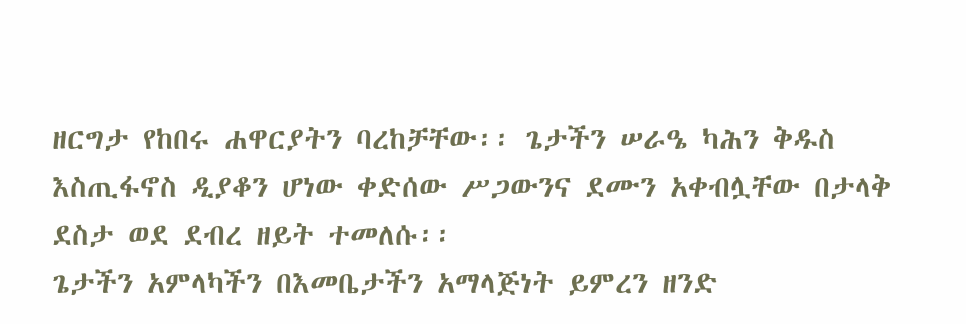ዘርግታ የከበሩ ሐዋርያትን ባረከቻቸው፡፡ ጌታችን ሠራዔ ካሕን ቅዱስ እስጢፋኖስ ዲያቆን ሆነው ቀድሰው ሥጋውንና ደሙን አቀብሏቸው በታላቅ ደስታ ወደ ደብረ ዘይት ተመለሱ፡፡
ጌታችን አምላካችን በእመቤታችን አማላጅነት ይምረን ዘንድ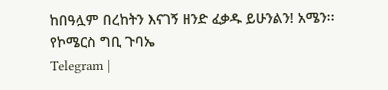ከበዓሏም በረከትን እናገኝ ዘንድ ፈቃዱ ይሁንልን! አሜን፡፡
የኮሜርስ ግቢ ጉባኤ
Telegram |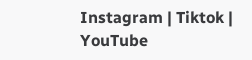Instagram | Tiktok | YouTube